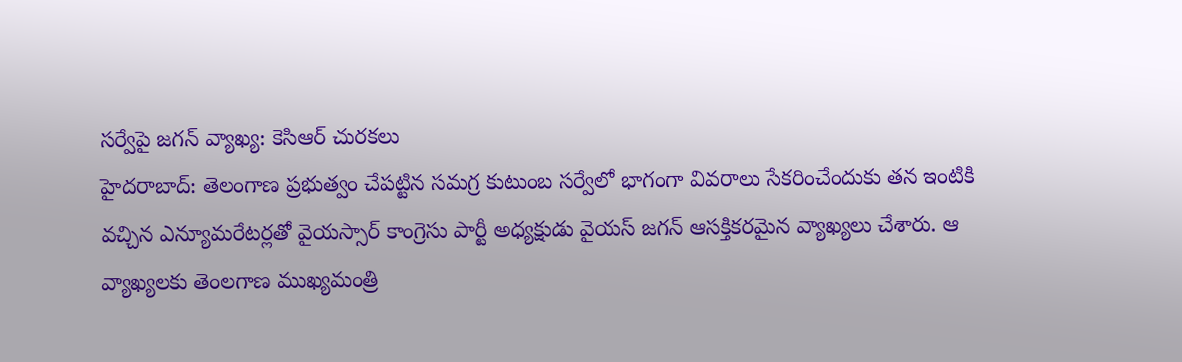సర్వేపై జగన్ వ్యాఖ్య: కెసిఆర్ చురకలు
హైదరాబాద్: తెలంగాణ ప్రభుత్వం చేపట్టిన సమగ్ర కుటుంబ సర్వేలో భాగంగా వివరాలు సేకరించేందుకు తన ఇంటికి వచ్చిన ఎన్యూమరేటర్లతో వైయస్సార్ కాంగ్రెసు పార్టీ అధ్యక్షుడు వైయస్ జగన్ ఆసక్తికరమైన వ్యాఖ్యలు చేశారు. ఆ వ్యాఖ్యలకు తెంలగాణ ముఖ్యమంత్రి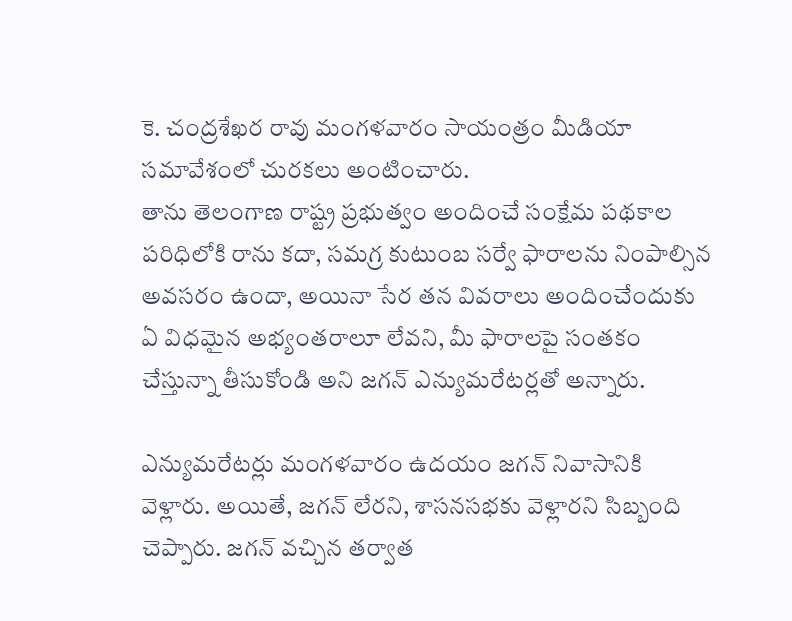కె. చంద్రశేఖర రావు మంగళవారం సాయంత్రం మీడియా సమావేశంలో చురకలు అంటించారు.
తాను తెలంగాణ రాష్ట్ర ప్రభుత్వం అందించే సంక్షేమ పథకాల పరిధిలోకి రాను కదా, సమగ్ర కుటుంబ సర్వే ఫారాలను నింపాల్సిన అవసరం ఉందా, అయినా సేర తన వివరాలు అందించేందుకు ఏ విధమైన అభ్యంతరాలూ లేవని, మీ ఫారాలపై సంతకం చేస్తున్నా తీసుకోండి అని జగన్ ఎన్యుమరేటర్లతో అన్నారు.

ఎన్యుమరేటర్లు మంగళవారం ఉదయం జగన్ నివాసానికి వెళ్లారు. అయితే, జగన్ లేరని, శాసనసభకు వెళ్లారని సిబ్బంది చెప్పారు. జగన్ వచ్చిన తర్వాత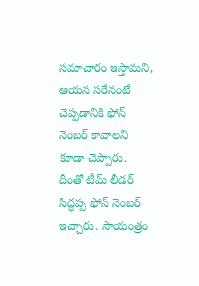సమాచారం ఇస్తామని, ఆయన సరేనంటే చెప్పడానికి ఫోన్ నెంబర్ కావాలని కూడా చెప్పారు. దీంతో టీమ్ లీడర్ సిద్ధప్ప ఫోన్ నెంబర్ ఇచ్చారు. సాయంత్రం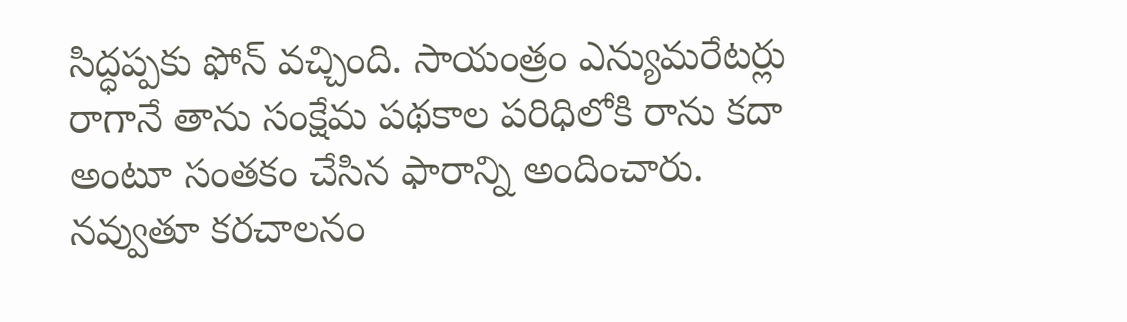సిద్ధప్పకు ఫోన్ వచ్చింది. సాయంత్రం ఎన్యుమరేటర్లు రాగానే తాను సంక్షేమ పథకాల పరిధిలోకి రాను కదా అంటూ సంతకం చేసిన ఫారాన్ని అందించారు. నవ్వుతూ కరచాలనం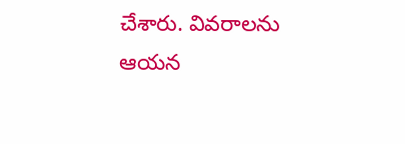చేశారు. వివరాలను ఆయన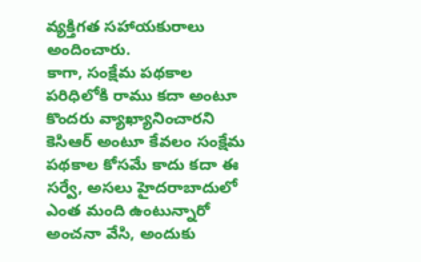వ్యక్తిగత సహాయకురాలు అందించారు.
కాగా, సంక్షేమ పథకాల పరిధిలోకి రాము కదా అంటూ కొందరు వ్యాఖ్యానించారని కెసిఆర్ అంటూ కేవలం సంక్షేమ పథకాల కోసమే కాదు కదా ఈ సర్వే, అసలు హైదరాబాదులో ఎంత మంది ఉంటున్నారో అంచనా వేసి, అందుకు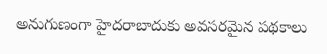అనుగుణంగా హైదరాబాదుకు అవసరమైన పథకాలు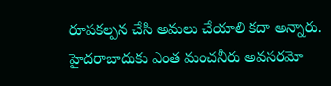రూపకల్పన చేసి అమలు చేయాలి కదా అన్నారు. హైదరాబాదుకు ఎంత మంచనీరు అవసరమో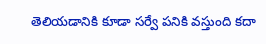తెలియడానికి కూడా సర్వే పనికి వస్తుంది కదా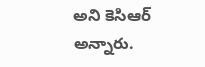అని కెసిఆర్ అన్నారు.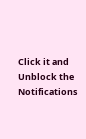Click it and Unblock the Notifications